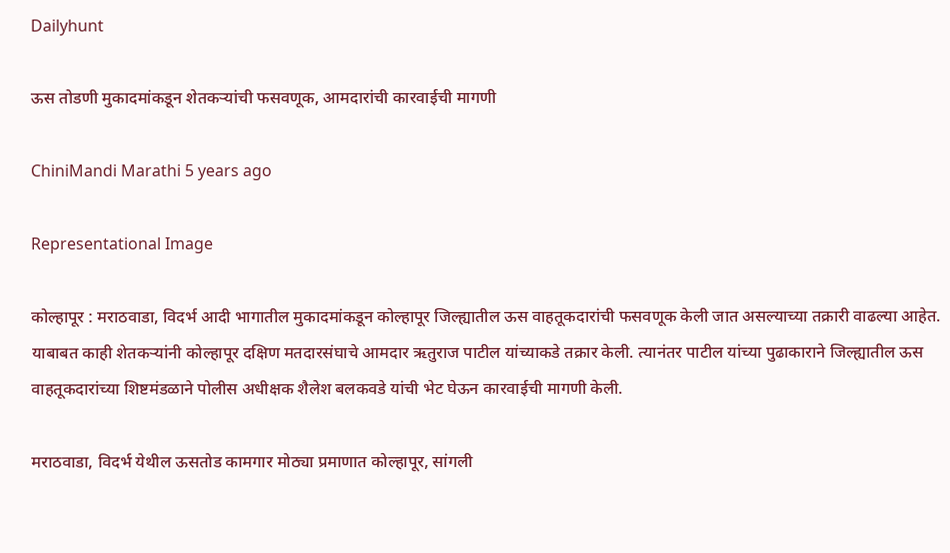Dailyhunt

ऊस तोडणी मुकादमांकडून शेतकऱ्यांची फसवणूक, आमदारांची कारवाईची मागणी

ChiniMandi Marathi 5 years ago

Representational Image

कोल्हापूर : मराठवाडा, विदर्भ आदी भागातील मुकादमांकडून कोल्हापूर जिल्ह्यातील ऊस वाहतूकदारांची फसवणूक केली जात असल्याच्या तक्रारी वाढल्या आहेत. याबाबत काही शेतकऱ्यांनी कोल्हापूर दक्षिण मतदारसंघाचे आमदार ऋतुराज पाटील यांच्याकडे तक्रार केली. त्यानंतर पाटील यांच्या पुढाकाराने जिल्ह्यातील ऊस वाहतूकदारांच्या शिष्टमंडळाने पोलीस अधीक्षक शैलेश बलकवडे यांची भेट घेऊन कारवाईची मागणी केली.

मराठवाडा, विदर्भ येथील ऊसतोड कामगार मोठ्या प्रमाणात कोल्हापूर, सांगली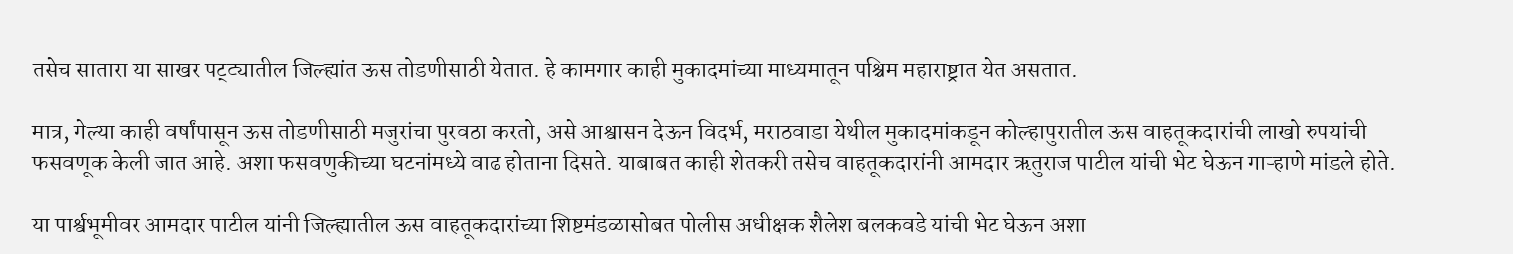तसेच सातारा या साखर पट्ट्यातील जिल्ह्यांत ऊस तोडणीसाठी येतात. हे कामगार काही मुकादमांच्या माध्यमातून पश्चिम महाराष्ट्रात येत असतात.

मात्र, गेल्या काही वर्षांपासून ऊस तोडणीसाठी मजुरांचा पुरवठा करतो, असे आश्वासन देऊन विदर्भ, मराठवाडा येथील मुकादमांकडून कोल्हापुरातील ऊस वाहतूकदारांची लाखो रुपयांची फसवणूक केली जात आहे. अशा फसवणुकीच्या घटनांमध्ये वाढ होताना दिसते. याबाबत काही शेतकरी तसेच वाहतूकदारांनी आमदार ऋतुराज पाटील यांची भेट घेऊन गाऱ्हाणे मांडले होते.

या पार्श्वभूमीवर आमदार पाटील यांनी जिल्ह्यातील ऊस वाहतूकदारांच्या शिष्टमंडळासोबत पोलीस अधीक्षक शैलेश बलकवडे यांची भेट घेऊन अशा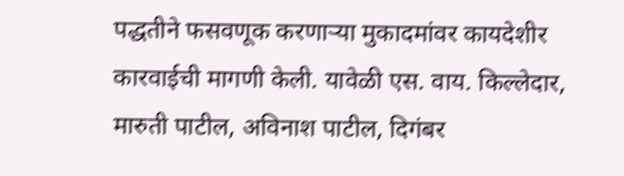पद्धतीने फसवणूक करणाऱ्या मुकादमांवर कायदेशीर कारवाईची मागणी केली. यावेळी एस. वाय. किल्लेदार, मारुती पाटील, अविनाश पाटील, दिगंबर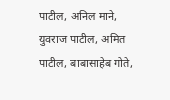पाटील, अनिल माने, युवराज पाटील, अमित पाटील, बाबासाहेब गोते,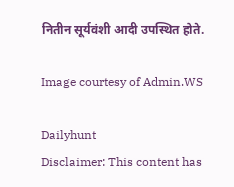नितीन सूर्यवंशी आदी उपस्थित होते.

Image courtesy of Admin.WS

Dailyhunt
Disclaimer: This content has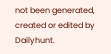not been generated, created or edited by Dailyhunt.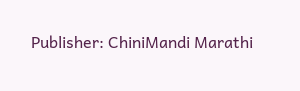Publisher: ChiniMandi Marathi